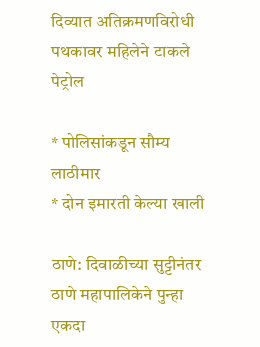दिव्यात अतिक्रमणविरोधी पथकावर महिलेने टाकले पेट्रोल

* पोलिसांकडून सौम्य लाठीमार
* दोन इमारती केल्या खाली

ठाणे: दिवाळीच्या सुट्टीनंतर ठाणे महापालिकेने पुन्हा एकदा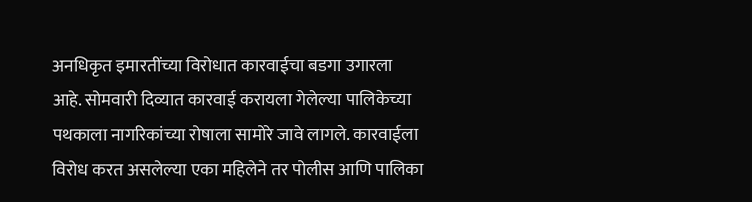अनधिकृत इमारतींच्या विरोधात कारवाईचा बडगा उगारला आहे. सोमवारी दिव्यात कारवाई करायला गेलेल्या पालिकेच्या पथकाला नागरिकांच्या रोषाला सामोरे जावे लागले. कारवाईला विरोध करत असलेल्या एका महिलेने तर पोलीस आणि पालिका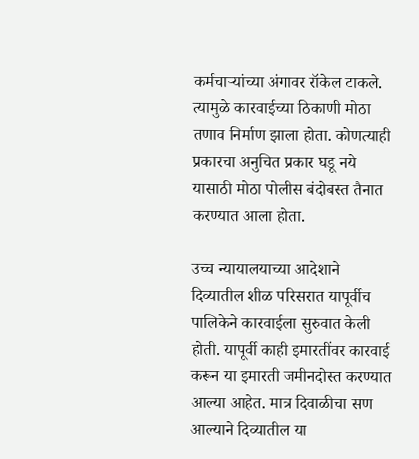कर्मचाऱ्यांच्या अंगावर रॉकेल टाकले. त्यामुळे कारवाईच्या ठिकाणी मोठा तणाव निर्माण झाला होता. कोणत्याही प्रकारचा अनुचित प्रकार घडू नये यासाठी मोठा पोलीस बंदोबस्त तैनात करण्यात आला होता.

उच्च न्यायालयाच्या आदेशाने दिव्यातील शीळ परिसरात यापूर्वीच पालिकेने कारवाईला सुरुवात केली होती. यापूर्वी काही इमारतींवर कारवाई करून या इमारती जमीनदोस्त करण्यात आल्या आहेत. मात्र दिवाळीचा सण आल्याने दिव्यातील या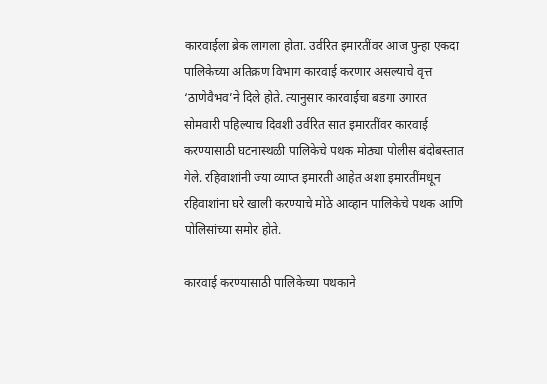कारवाईला ब्रेक लागला होता. उर्वरित इमारतींवर आज पुन्हा एकदा पालिकेच्या अतिक्रण विभाग कारवाई करणार असल्याचे वृत्त ‘ठाणेवैभव’ने दिले होते. त्यानुसार कारवाईचा बडगा उगारत सोमवारी पहिल्याच दिवशी उर्वरित सात इमारतींवर कारवाई करण्यासाठी घटनास्थळी पालिकेचे पथक मोठ्या पोलीस बंदोबस्तात गेले. रहिवाशांनी ज्या व्याप्त इमारती आहेत अशा इमारतींमधून रहिवाशांना घरे खाली करण्याचे मोठे आव्हान पालिकेचे पथक आणि पोलिसांच्या समोर होते.

कारवाई करण्यासाठी पालिकेच्या पथकाने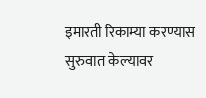इमारती रिकाम्या करण्यास सुरुवात केल्यावर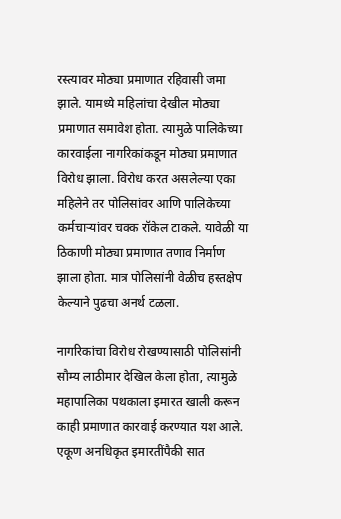रस्त्यावर मोठ्या प्रमाणात रहिवासी जमा झाले. यामध्ये महिलांचा देखील मोठ्या प्रमाणात समावेश होता. त्यामुळे पालिकेच्या कारवाईला नागरिकांकडून मोठ्या प्रमाणात विरोध झाला. विरोध करत असलेल्या एका महिलेने तर पोलिसांवर आणि पालिकेच्या कर्मचाऱ्यांवर चक्क रॉकेल टाकले. यावेळी या ठिकाणी मोठ्या प्रमाणात तणाव निर्माण झाला होता. मात्र पोलिसांनी वेळीच हस्तक्षेप केल्याने पुढचा अनर्थ टळला.

नागरिकांचा विरोध रोखण्यासाठी पोलिसांनी सौम्य लाठीमार देखिल केला होता, त्यामुळे महापालिका पथकाला इमारत खाली करून काही प्रमाणात कारवाई करण्यात यश आले. एकूण अनधिकृत इमारतींपैकी सात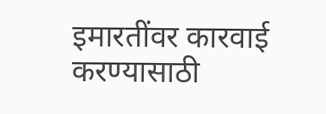इमारतींवर कारवाई करण्यासाठी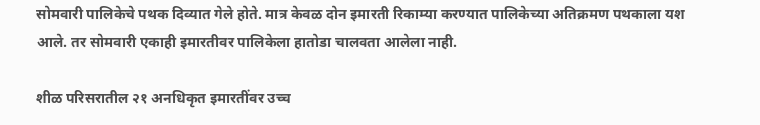सोमवारी पालिकेचे पथक दिव्यात गेले होते. मात्र केवळ दोन इमारती रिकाम्या करण्यात पालिकेच्या अतिक्रमण पथकाला यश आले. तर सोमवारी एकाही इमारतीवर पालिकेला हातोडा चालवता आलेला नाही.

शीळ परिसरातील २१ अनधिकृत इमारतींवर उच्च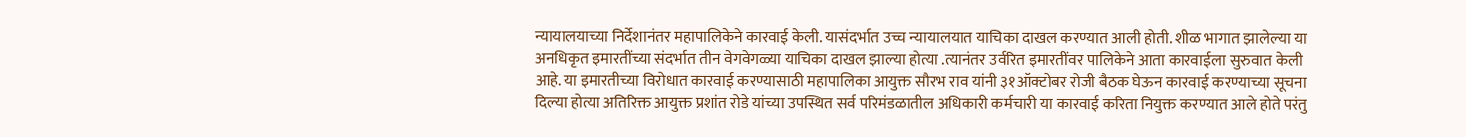न्यायालयाच्या निर्देशानंतर महापालिकेने कारवाई केली. यासंदर्भात उच्च न्यायालयात याचिका दाखल करण्यात आली होती. शीळ भागात झालेल्या या अनधिकृत इमारतींच्या संदर्भात तीन वेगवेगळ्या याचिका दाखल झाल्या होत्या .त्यानंतर उर्वरित इमारतींवर पालिकेने आता कारवाईला सुरुवात केली आहे. या इमारतीच्या विरोधात कारवाई करण्यासाठी महापालिका आयुक्त सौरभ राव यांनी ३१ऑक्टोबर रोजी बैठक घेऊन कारवाई करण्याच्या सूचना दिल्या होत्या अतिरिक्त आयुक्त प्रशांत रोडे यांच्या उपस्थित सर्व परिमंडळातील अधिकारी कर्मचारी या कारवाई करिता नियुक्त करण्यात आले होते परंतु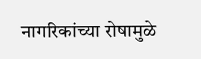नागरिकांच्या रोषामुळे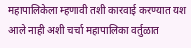महापालिकेला म्हणावी तशी कारवाई करण्यात यश आले नाही अशी चर्चा महापालिका वर्तुळात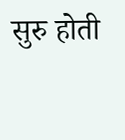सुरु होती